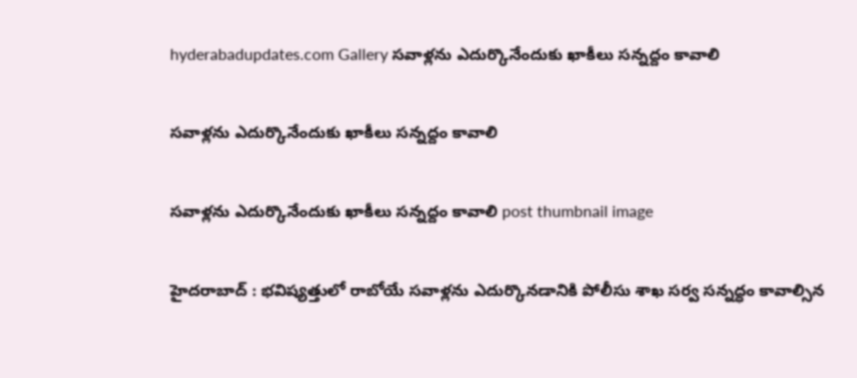hyderabadupdates.com Gallery స‌వాళ్ల‌ను ఎదుర్కొనేందుకు ఖాకీలు స‌న్న‌ద్దం కావాలి

స‌వాళ్ల‌ను ఎదుర్కొనేందుకు ఖాకీలు స‌న్న‌ద్దం కావాలి

స‌వాళ్ల‌ను ఎదుర్కొనేందుకు ఖాకీలు స‌న్న‌ద్దం కావాలి post thumbnail image

హైద‌రాబాద్ : భవిష్యత్తులో రాబోయే సవాళ్లను ఎదుర్కొనడానికి పోలీసు శాఖ సర్వ సన్నద్ధం కావాల్సిన‌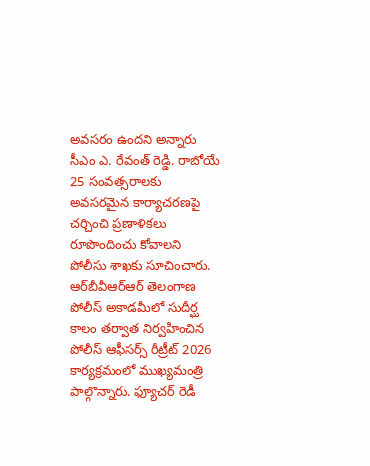అవసరం ఉందని అన్నారు సీఎం ఎ. రేవంత్ రెడ్డి. రాబోయే 25 సంవత్సరాలకు అవసరమైన కార్యాచరణపై చర్చించి ప్రణాళికలు రూపొందించు కోవాలని పోలీసు శాఖకు సూచించారు. ఆర్‌బీవీఆర్ఆర్ తెలంగాణ పోలీస్ అకాడమీలో సుదీర్ఘ కాలం తర్వాత నిర్వహించిన పోలీస్ ఆఫీస‌ర్స్ రీట్రీట్ 2026 కార్యక్రమంలో ముఖ్యమంత్రి పాల్గొన్నారు. ఫ్యూచర్ రెడీ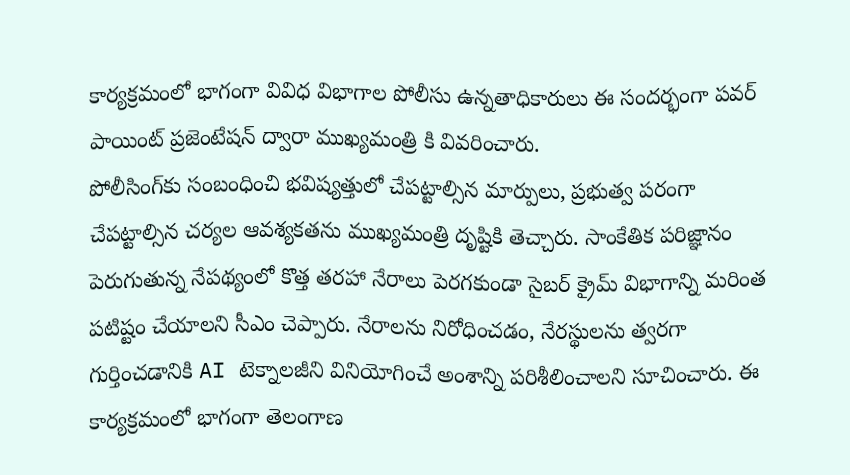కార్యక్రమంలో భాగంగా వివిధ విభాగాల పోలీసు ఉన్నతాధికారులు ఈ సందర్భంగా పవర్ పాయింట్ ప్రజెంటేషన్ ద్వారా ముఖ్యమంత్రి కి వివరించారు.
పోలీసింగ్‌కు సంబంధించి భవిష్యత్తులో చేపట్టాల్సిన మార్పులు, ప్రభుత్వ పరంగా చేపట్టాల్సిన చర్యల ఆవశ్యకతను ముఖ్యమంత్రి దృష్టికి తెచ్చారు. సాంకేతిక పరిజ్ఞానం పెరుగుతున్న నేపథ్యంలో కొత్త తరహా నేరాలు పెరగకుండా సైబర్ క్రైమ్ విభాగాన్ని మరింత పటిష్టం చేయాలని సీఎం చెప్పారు. నేరాలను నిరోధించడం, నేరస్థులను త్వరగా గుర్తించడానికి AI టెక్నాలజీని వినియోగించే అంశాన్ని పరిశీలించాలని సూచించారు. ఈ కార్యక్రమంలో భాగంగా తెలంగాణ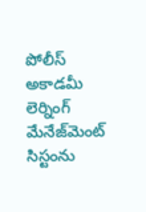పోలీస్ అకాడమీ లెర్నింగ్ మేనేజ్‌మెంట్ సిస్టంను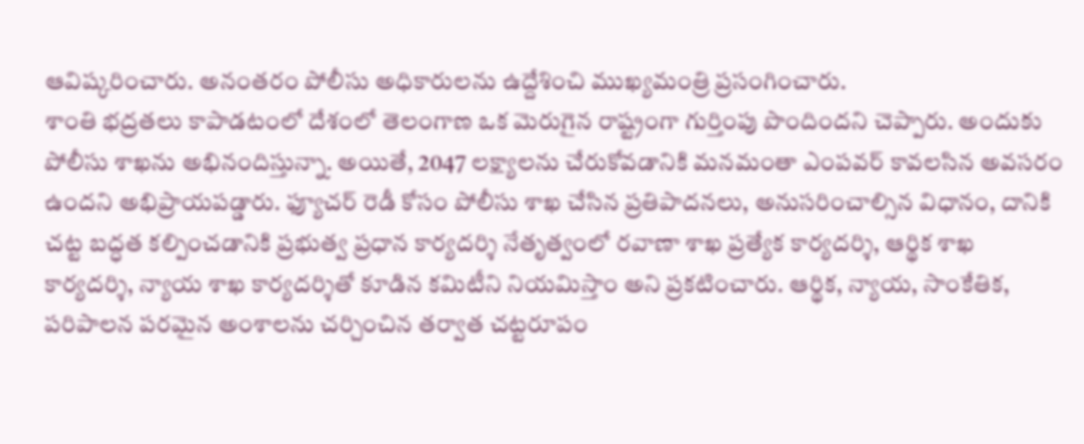ఆవిష్కరించారు. అనంతరం పోలీసు అధికారులను ఉద్దేశించి ముఖ్యమంత్రి ప్రసంగించారు.
శాంతి భద్రతలు కాపాడటంలో దేశంలో తెలంగాణ ఒక మెరుగైన రాష్ట్రంగా గుర్తింపు పొందిందని చెప్పారు. అందుకు పోలీసు శాఖను అభినందిస్తున్నా. అయితే, 2047 లక్ష్యాలను చేరుకోవడానికి మనమంతా ఎంపవర్ కావలసిన అవసరం ఉందని అభిప్రాయ‌ప‌డ్డారు. ఫ్యూచర్ రెడీ కోసం పోలీసు శాఖ చేసిన ప్రతిపాదనలు, అనుసరించాల్సిన విధానం, దానికి చట్ట బద్ధత కల్పించడానికి ప్రభుత్వ ప్రధాన కార్యదర్శి నేతృత్వంలో రవాణా శాఖ ప్రత్యేక కార్యదర్శి, ఆర్థిక శాఖ కార్యదర్శి, న్యాయ శాఖ కార్యదర్శితో కూడిన కమిటీని నియమిస్తాం అని ప్ర‌క‌టించారు. ఆర్థిక, న్యాయ, సాంకేతిక, పరిపాలన పరమైన అంశాలను చర్చించిన తర్వాత చట్టరూపం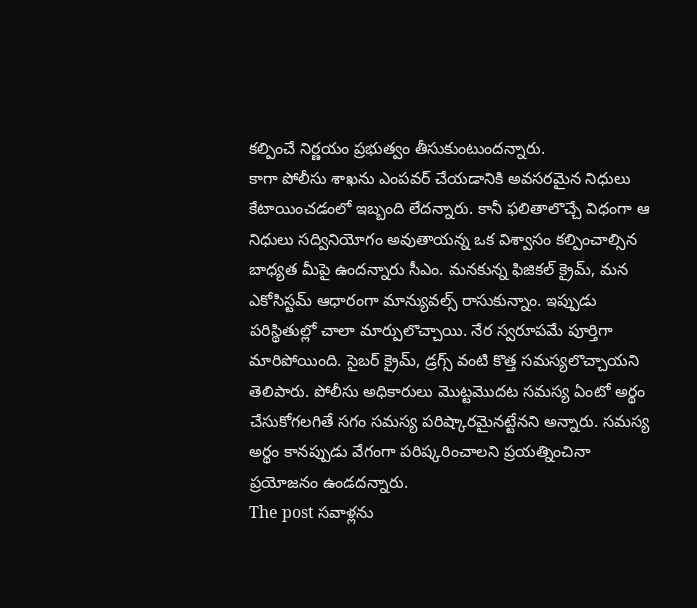కల్పించే నిర్ణయం ప్రభుత్వం తీసుకుంటుందన్నారు.
కాగా పోలీసు శాఖను ఎంపవర్ చేయడానికి అవసరమైన నిధులు కేటాయించడంలో ఇబ్బంది లేదన్నారు. కానీ ఫలితాలొచ్చే విధంగా ఆ నిధులు సద్వినియోగం అవుతాయన్న ఒక విశ్వాసం కల్పించాల్సిన బాధ్య‌త మీపై ఉంద‌న్నారు సీఎం. మనకున్న ఫిజికల్ క్రైమ్, మన ఎకోసిస్టమ్ ఆధారంగా మాన్యువల్స్ రాసుకున్నాం. ఇప్పుడు పరిస్థితుల్లో చాలా మార్పులొచ్చాయి. నేర స్వరూపమే పూర్తిగా మారిపోయింది. సైబర్ క్రైమ్, డ్రగ్స్ వంటి కొత్త సమస్యలొచ్చాయని తెలిపారు. పోలీసు అధికారులు మొట్టమొదట సమస్య ఏంటో అర్థం చేసుకోగలగితే సగం సమస్య పరిష్కారమైనట్టేన‌ని అన్నారు. సమస్య అర్థం కానప్పుడు వేగంగా పరిష్కరించాలని ప్రయత్నించినా ప్రయోజనం ఉండదన్నారు.
The post స‌వాళ్ల‌ను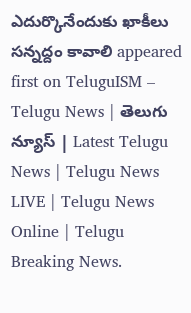ఎదుర్కొనేందుకు ఖాకీలు స‌న్న‌ద్దం కావాలి appeared first on TeluguISM – Telugu News | తెలుగు న్యూస్ | Latest Telugu News | Telugu News LIVE | Telugu News Online | Telugu Breaking News.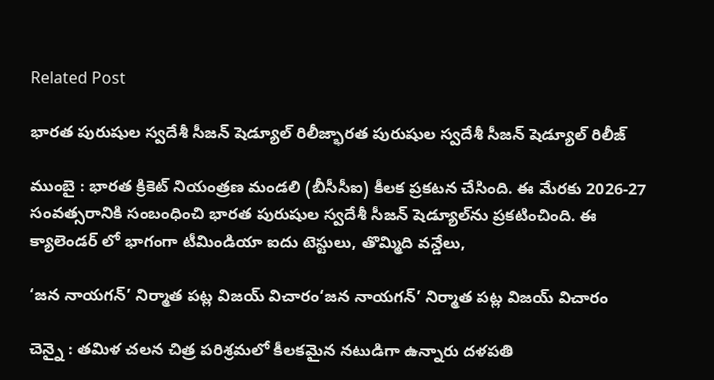Related Post

భార‌త పురుషుల స్వ‌దేశీ సీజ‌న్ షెడ్యూల్ రిలీజ్భార‌త పురుషుల స్వ‌దేశీ సీజ‌న్ షెడ్యూల్ రిలీజ్

ముంబై : భార‌త క్రికెట్ నియంత్ర‌ణ మండ‌లి (బీసీసీఐ) కీల‌క ప్ర‌క‌ట‌న చేసింది. ఈ మేర‌కు 2026-27 సంవ‌త్స‌రానికి సంబంధించి భారత పురుషుల స్వదేశీ సీజన్ షెడ్యూల్‌ను ప్రకటించింది. ఈ క్యాలెండ‌ర్ లో భాగంగా టీమిండియా ఐదు టెస్టులు, తొమ్మిది వన్డేలు,

‘జ‌న నాయ‌గ‌న్’ నిర్మాత ప‌ట్ల విజ‌య్ విచారం‘జ‌న నాయ‌గ‌న్’ నిర్మాత ప‌ట్ల విజ‌య్ విచారం

చెన్నై : త‌మిళ చ‌ల‌న చిత్ర ప‌రిశ్ర‌మ‌లో కీల‌క‌మైన న‌టుడిగా ఉన్నారు ద‌ళ‌ప‌తి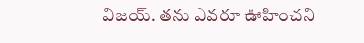విజ‌య్. త‌ను ఎవ‌రూ ఊహించ‌ని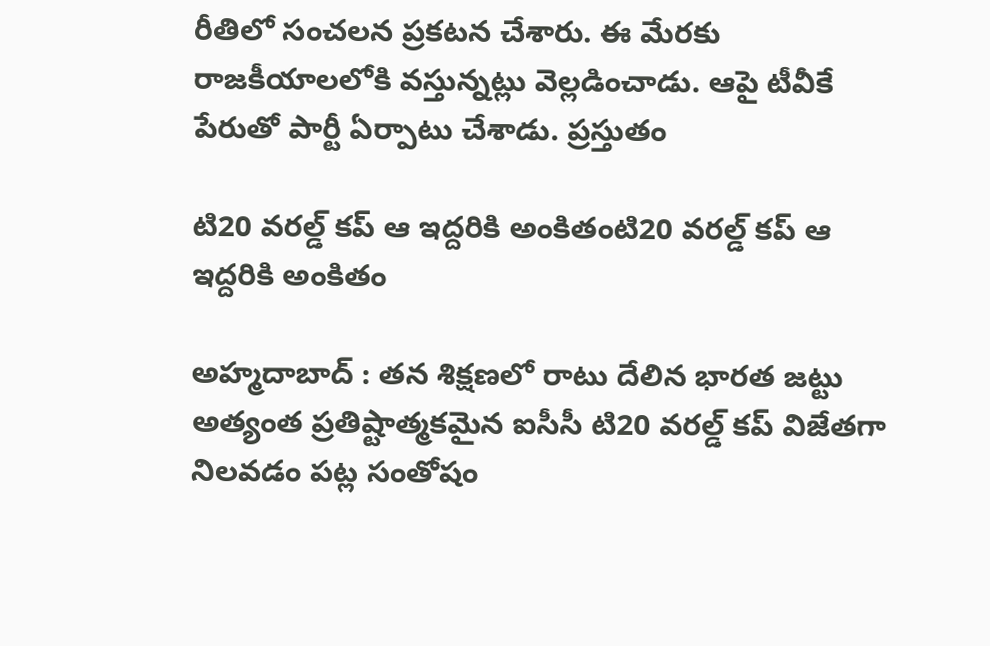రీతిలో సంచ‌ల‌న ప్ర‌క‌ట‌న చేశారు. ఈ మేర‌కు రాజ‌కీయాల‌లోకి వ‌స్తున్న‌ట్లు వెల్ల‌డించాడు. ఆపై టీవీకే పేరుతో పార్టీ ఏర్పాటు చేశాడు. ప్ర‌స్తుతం

టి20 వ‌ర‌ల్డ్ క‌ప్ ఆ ఇద్ద‌రికి అంకితంటి20 వ‌ర‌ల్డ్ క‌ప్ ఆ ఇద్ద‌రికి అంకితం

అహ్మ‌దాబాద్ : త‌న శిక్ష‌ణ‌లో రాటు దేలిన భార‌త జ‌ట్టు అత్యంత ప్ర‌తిష్టాత్మ‌క‌మైన ఐసీసీ టి20 వ‌ర‌ల్డ్ క‌ప్ విజేత‌గా నిలవ‌డం ప‌ట్ల సంతోషం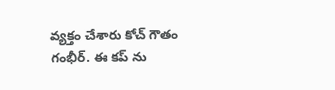వ్య‌క్తం చేశారు కోచ్ గౌతం గంభీర్. ఈ క‌ప్ ను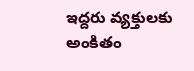ఇద్ద‌రు వ్య‌క్తుల‌కు అంకితం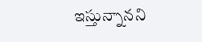ఇస్తున్నాన‌ని